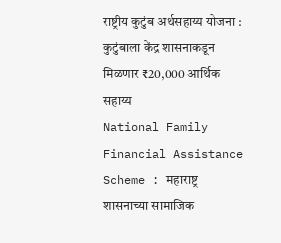राष्ट्रीय कुटुंब अर्थसहाय्य योजना : कुटुंबाला केंद्र शासनाकडून मिळणार ₹20,000 आर्थिक सहाय्य
National Family Financial Assistance Scheme : महाराष्ट्र शासनाच्या सामाजिक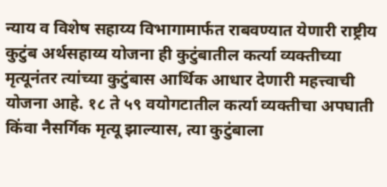न्याय व विशेष सहाय्य विभागामार्फत राबवण्यात येणारी राष्ट्रीय कुटुंब अर्थसहाय्य योजना ही कुटुंबातील कर्त्या व्यक्तीच्या मृत्यूनंतर त्यांच्या कुटुंबास आर्थिक आधार देणारी महत्त्वाची योजना आहे. १८ ते ५९ वयोगटातील कर्त्या व्यक्तीचा अपघाती किंवा नैसर्गिक मृत्यू झाल्यास, त्या कुटुंबाला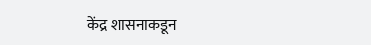केंद्र शासनाकडून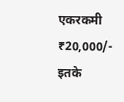एकरकमी ₹20,000/- इतके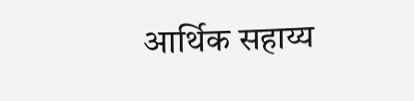आर्थिक सहाय्य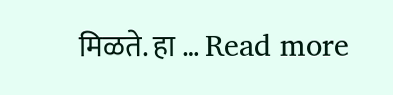मिळते. हा … Read more